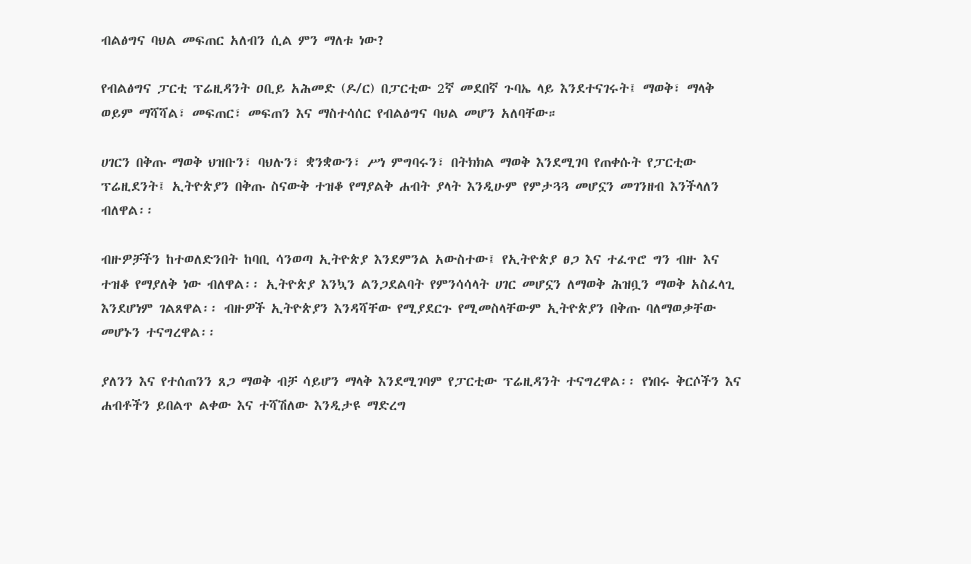ብልፅግና ባህል መፍጠር አለብን ሲል ምን ማለቱ ነው?

የብልፅግና ፓርቲ ፕሬዚዳንት ዐቢይ አሕመድ (ዶ/ር) በፓርቲው 2ኛ መደበኛ ጉባኤ ላይ እንደተናገሩት፤ ማወቅ፣ ማላቅ ወይም ማሻሻል፣ መፍጠር፣ መፍጠን እና ማስተሳሰር የብልፅግና ባህል መሆን አለባቸው።

ሀገርን በቅጡ ማወቅ ህዝቡን፣ ባህሉን፣ ቋንቋውን፣ ሥነ ምግባሩን፣ በትክክል ማወቅ እንደሚገባ የጠቀሱት የፓርቲው ፕሬዚደንት፤ ኢትዮጵያን በቅጡ ስናውቅ ተዝቆ የማያልቅ ሐብት ያላት እንዲሁም የምታጓጓ መሆኗን መገንዘብ እንችላለን ብለዋል፡፡

ብዙዎቻችን ከተወለድንበት ከባቢ ሳንወጣ ኢትዮጵያ እንደምንል አውስተው፤ የኢትዮጵያ ፀጋ እና ተፈጥሮ ግን ብዙ እና ተዝቆ የማያለቅ ነው ብለዋል፡፡ ኢትዮጵያ እንኳን ልንጋደልባት የምንሳሳላት ሀገር መሆኗን ለማወቅ ሕዝቧን ማወቅ አስፈላጊ እንደሆነም ገልጸዋል፡፡ ብዙዎች ኢትዮጵያን እንዳሻቸው የሚያደርጉ የሚመስላቸውም ኢትዮጵያን በቅጡ ባለማወቃቸው መሆኑን ተናግረዋል፡፡

ያለንን እና የተሰጠንን ጸጋ ማወቅ ብቻ ሳይሆን ማላቅ እንደሚገባም የፓርቲው ፕሬዚዳንት ተናግረዋል፡፡ የነበሩ ቅርሶችን እና ሐብቶችን ይበልጥ ልቀው እና ተሻሽለው እንዲታዩ ማድረግ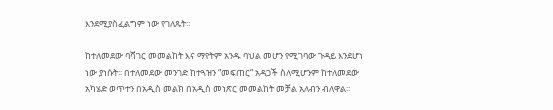እንደሚያስፈልግም ነው የገለጹት፡፡

ከተለመደው ባሻገር መመልከት እና ማየትም አንዱ ባህል መሆን የሚገባው ጉዳይ እንደሆነ ነው ያነሱት፡፡ በተለመደው መንገድ ከተጓዝን “መፍጠር” አዳጋች ስለሚሆንም ከተለመደው አካሄድ ወጥተን በአዲስ መልክ በአዲስ መነጽር መመልከት መቻል አለብን ብለዋል፡፡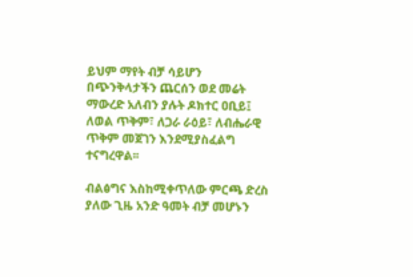ይህም ማየት ብቻ ሳይሆን በጭንቅላታችን ጨርሰን ወደ መሬት ማውረድ አለብን ያሉት ዶክተር ዐቢይ፤ ለወል ጥቅም፣ ለጋራ ራዕይ፣ ለብሔራዊ ጥቅም መጀገን እንደሚያስፈልግ ተናግረዋል፡፡

ብልፅግና እስከሚቀጥለው ምርጫ ድረስ ያለው ጊዜ አንድ ዓመት ብቻ መሆኑን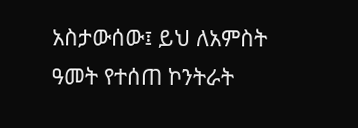አስታውሰው፤ ይህ ለአምስት ዓመት የተሰጠ ኮንትራት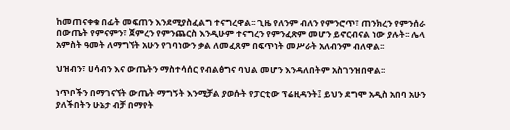ከመጠናቀቁ በፊት መፍጠን እንደሚያስፈልግ ተናግረዋል፡፡ ጊዜ የለንም ብለን የምንሮጥ፣ ጠንክረን የምንሰራ በውጤት የምናምን፣ ጀምረን የምንጨርስ እንዲሁም ተናግረን የምንፈጽም መሆን ይኖርብናል ነው ያሉት፡፡ ሌላ አምስት ዓመት ለማግኘት አሁን የገባነውን ቃል ለመፈጸም በፍጥነት መሥራት አለብንም ብለዋል፡፡

ህዝብን፣ ሀሳብን እና ውጤትን ማስተሳሰር የብልፅግና ባህል መሆን እንዳለበትም አስገንዝበዋል፡፡

ነጥቦችን በማገናኘት ውጤት ማግኝት እንሚቻል ያወሱት የፓርቲው ፕሬዚዳንት፤ ይህን ደግሞ አዲስ አበባ አሁን ያለችበትን ሁኔታ ብቻ በማየት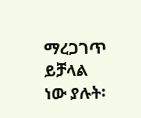ማረጋገጥ ይቻላል ነው ያሉት፡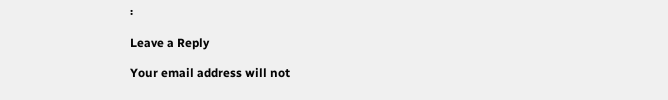፡

Leave a Reply

Your email address will not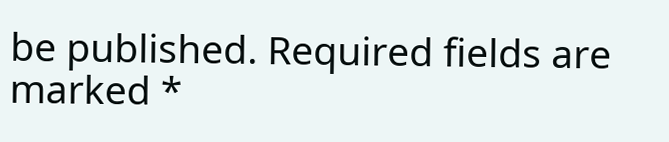be published. Required fields are marked *